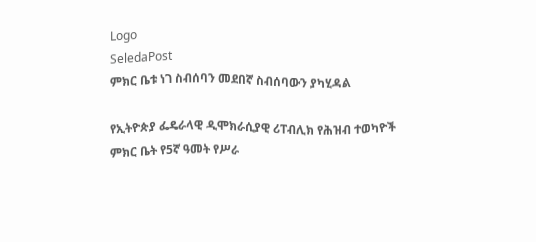Logo
SeledaPost
ምክር ቤቱ ነገ ስብሰባን መደበኛ ስብሰባውን ያካሂዳል

የኢትዮጵያ ፌዴራላዊ ዲሞክራሲያዊ ሪፐብሊክ የሕዝብ ተወካዮች ምክር ቤት የ5ኛ ዓመት የሥራ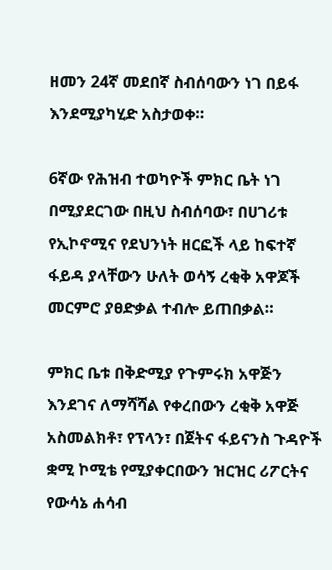ዘመን 24ኛ መደበኛ ስብሰባውን ነገ በይፋ እንደሚያካሂድ አስታወቀ።

6ኛው የሕዝብ ተወካዮች ምክር ቤት ነገ በሚያደርገው በዚህ ስብሰባው፣ በሀገሪቱ የኢኮኖሚና የደህንነት ዘርፎች ላይ ከፍተኛ ፋይዳ ያላቸውን ሁለት ወሳኝ ረቂቅ አዋጆች መርምሮ ያፀድቃል ተብሎ ይጠበቃል።

ምክር ቤቱ በቅድሚያ የጉምሩክ አዋጅን እንደገና ለማሻሻል የቀረበውን ረቂቅ አዋጅ አስመልክቶ፣ የፕላን፣ በጀትና ፋይናንስ ጉዳዮች ቋሚ ኮሚቴ የሚያቀርበውን ዝርዝር ሪፖርትና የውሳኔ ሐሳብ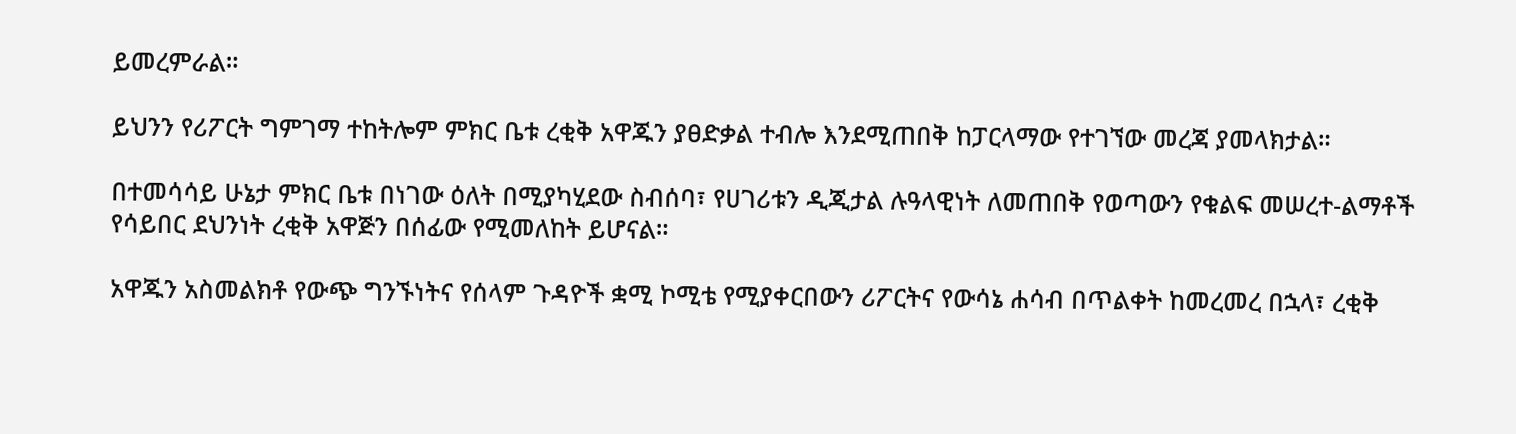ይመረምራል።

ይህንን የሪፖርት ግምገማ ተከትሎም ምክር ቤቱ ረቂቅ አዋጁን ያፀድቃል ተብሎ እንደሚጠበቅ ከፓርላማው የተገኘው መረጃ ያመላክታል።

በተመሳሳይ ሁኔታ ምክር ቤቱ በነገው ዕለት በሚያካሂደው ስብሰባ፣ የሀገሪቱን ዲጂታል ሉዓላዊነት ለመጠበቅ የወጣውን የቁልፍ መሠረተ-ልማቶች የሳይበር ደህንነት ረቂቅ አዋጅን በሰፊው የሚመለከት ይሆናል።

አዋጁን አስመልክቶ የውጭ ግንኙነትና የሰላም ጉዳዮች ቋሚ ኮሚቴ የሚያቀርበውን ሪፖርትና የውሳኔ ሐሳብ በጥልቀት ከመረመረ በኋላ፣ ረቂቅ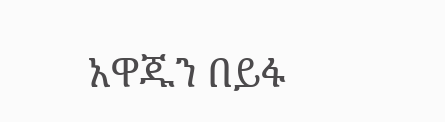አዋጁን በይፋ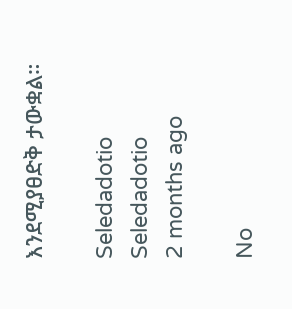እንደሚያፀድቅ ታውቋል።

Seledadotio
Seledadotio
2 months ago

No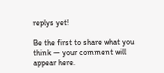replys yet!

Be the first to share what you think — your comment will appear here.